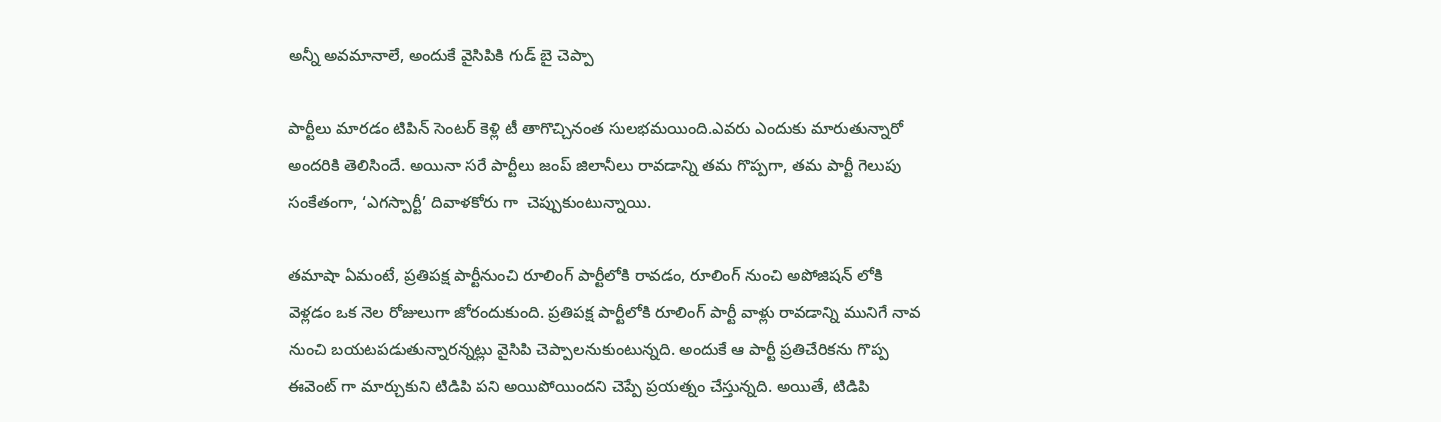అన్నీ అవమానాలే, అందుకే వైసిపికి గుడ్ బై చెప్పా

పార్టీలు మారడం టిపిన్ సెంటర్ కెళ్లి టీ తాగొచ్చినంత సులభమయింది.ఎవరు ఎందుకు మారుతున్నారో అందరికి తెలిసిందే. అయినా సరే పార్టీలు జంప్ జిలానీలు రావడాన్ని తమ గొప్పగా, తమ పార్టీ గెలుపు సంకేతంగా, ‘ఎగస్పార్టీ’ దివాళకోరు గా  చెప్పుకుంటున్నాయి.

తమాషా ఏమంటే, ప్రతిపక్ష పార్టీనుంచి రూలింగ్ పార్టీలోకి రావడం, రూలింగ్ నుంచి అపోజిషన్ లోకి వెళ్లడం ఒక నెల రోజులుగా జోరందుకుంది. ప్రతిపక్ష పార్టీలోకి రూలింగ్ పార్టీ వాళ్లు రావడాన్ని మునిగే నావ నుంచి బయటపడుతున్నారన్నట్లు వైసిపి చెప్పాలనుకుంటున్నది. అందుకే ఆ పార్టీ ప్రతిచేరికను గొప్ప ఈవెంట్ గా మార్చుకుని టిడిపి పని అయిపోయిందని చెప్పే ప్రయత్నం చేస్తున్నది. అయితే, టిడిపి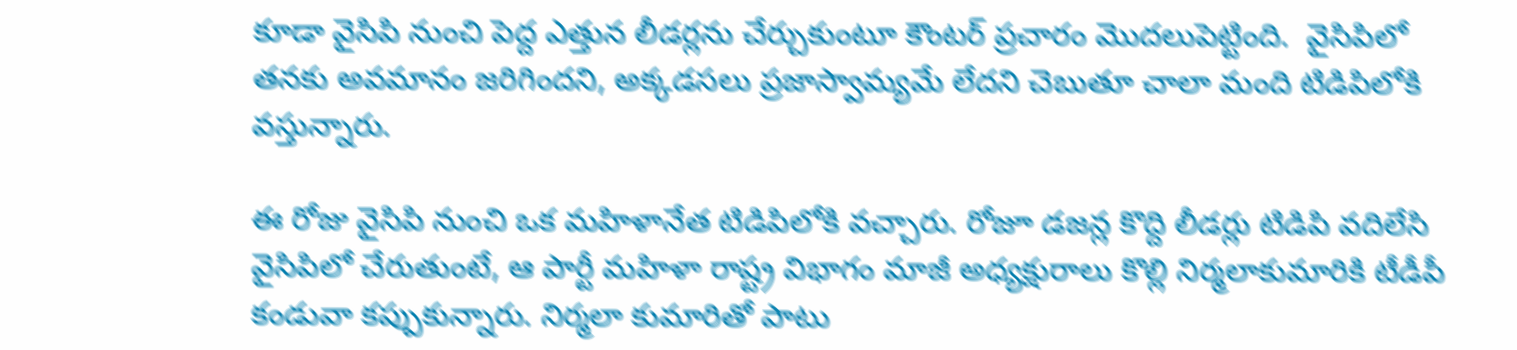కూడా వైసిపి నుంచి పెద్ద ఎత్తున లీడర్లను చేర్చుకుంటూ కౌంటర్ ప్రచారం మొదలుపెట్టింది.  వైసిపిలో తనకు అవమానం జరిగిందని, అక్కడసలు ప్రజాస్వామ్యమే లేదని చెబుతూ చాలా మంది టిడిపిలోకి వస్తున్నారు.

ఈ రోజు వైసిపి నుంచి ఒక మహిళానేత టిడిపిలోకి వచ్చారు. రోజూ డజన్ల కొద్ది లీడర్లు టిడిపి వదిలేసి వైసిపిలో చేరుతుంటే, ఆ పార్టీ మ‌హిళా రాష్ట్ర విభాగం మాజీ అధ్య‌క్షురాలు కొల్లి నిర్మ‌లాకుమారికి టీడీపీ కండువా కప్పుకున్నారు. నిర్మ‌లా కుమారితో పాటు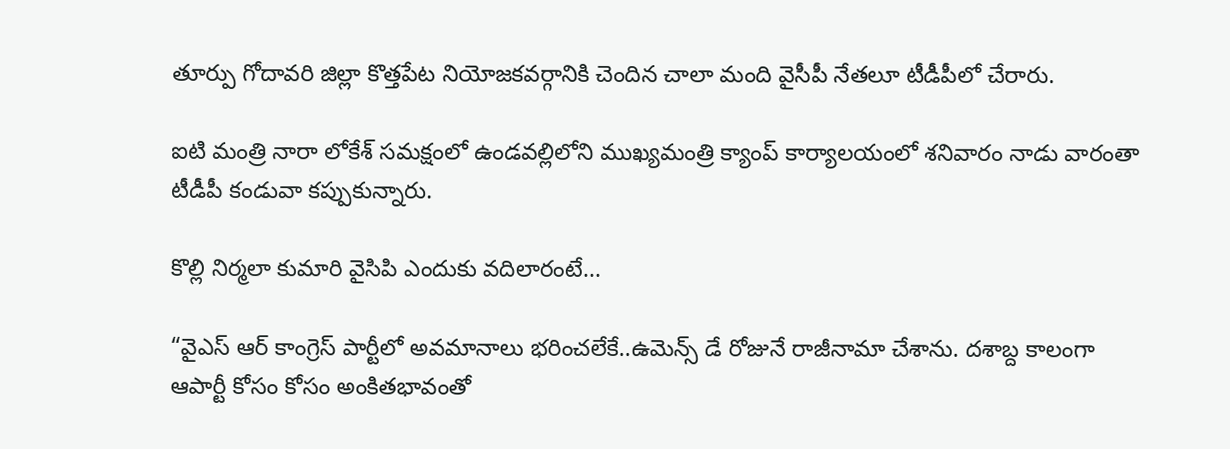తూర్పు గోదావ‌రి జిల్లా కొత్త‌పేట నియోజ‌క‌వ‌ర్గానికి చెందిన చాలా మంది వైసీపీ నేత‌లూ టీడీపీలో చేరారు.

ఐటి మంత్రి నారా లోకేశ్ స‌మ‌క్షంలో ఉండ‌వ‌ల్లిలోని ముఖ్య‌మంత్రి క్యాంప్ కార్యాల‌యంలో శనివారం నాడు వారంతా టీడీపీ కండువా క‌ప్పుకున్నారు.

కొల్లి నిర్మలా కుమారి వైసిపి ఎందుకు వదిలారంటే…

“వైఎస్ ఆర్ కాంగ్రెస్ పార్టీలో అవ‌మానాలు భ‌రించ‌లేకే..ఉమెన్స్ డే రోజునే రాజీనామా చేశాను. ద‌శాబ్ద కాలంగా ఆపార్టీ కోసం కోసం అంకితభావంతో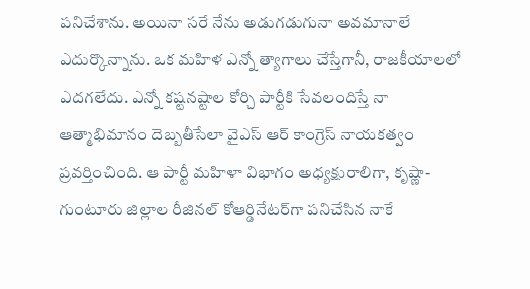ప‌నిచేశాన‌ు. అయినా సరే నేను అడుగ‌డుగునా అవ‌మానాలే ఎదుర్కొన్నాను. ఒక మ‌హిళ ఎన్నో త్యాగాలు చేస్తేగానీ, రాజ‌కీయాల‌లో ఎద‌గ‌లేద‌ు. ఎన్నో క‌ష్ట‌న‌ష్టాల‌ కోర్చి పార్టీకి సేవ‌లందిస్తే నా ఆత్మాభిమానం దెబ్బ‌తీసేలా వైఎస్ ఆర్ కాంగ్రెస్ నాయకత్వం ప్రవర్తించింది. ఆ పార్టీ మహిళా విభాగం అధ్య‌క్షురాలిగా, కృష్ణా-గుంటూరు జిల్లాల రీజిన‌ల్‌ కోఆర్డినేట‌ర్‌గా ప‌నిచేసిన నాకే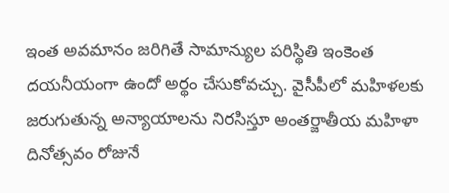ఇంత అవ‌మానం జ‌రిగితే సామాన్యుల ప‌రిస్థితి ఇంకెంత ద‌య‌నీయంగా ఉందో అర్థం చేసుకోవ‌చ్చ‌ు. వైసీపీలో మ‌హిళ‌ల‌కు జ‌రుగుతున్న అన్యాయాల‌ను నిర‌సిస్తూ అంత‌ర్జాతీయ మ‌హిళా దినోత్స‌వం రోజునే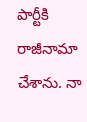పార్టీకి రాజీనామా చేశాన‌ు. నా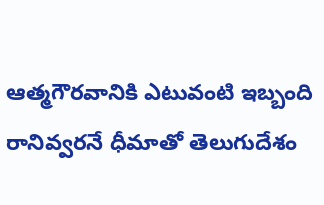ఆత్మ‌గౌర‌వానికి ఎటువంటి ఇబ్బంది రానివ్వ‌ర‌నే ధీమాతో తెలుగుదేశం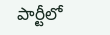పార్టీలో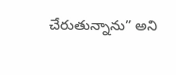చేరుతున్నాను” అని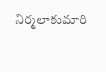నిర్మ‌లాకుమారి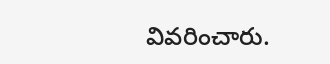వివరించారు.